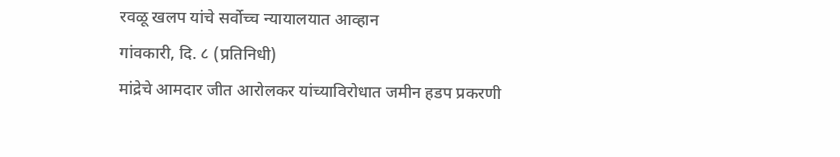रवळू खलप यांचे सर्वोच्च न्यायालयात आव्हान
गांवकारी, दि. ८ (प्रतिनिधी)
मांद्रेचे आमदार जीत आरोलकर यांच्याविरोधात जमीन हडप प्रकरणी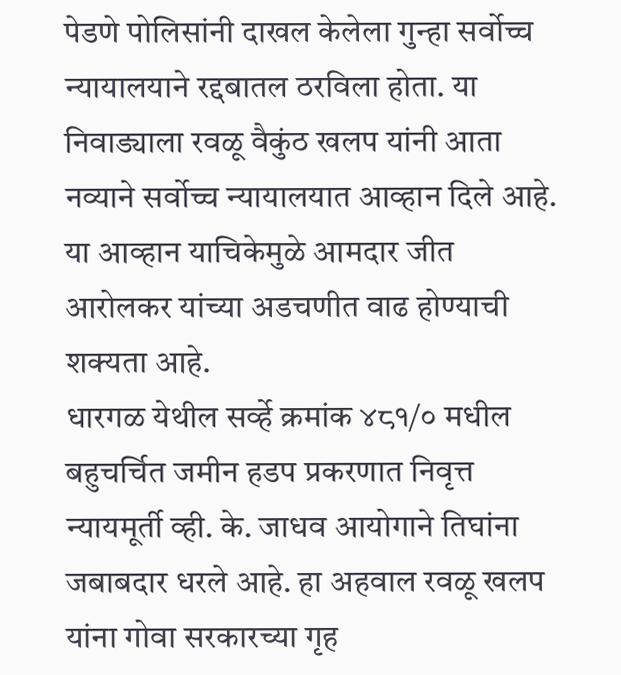पेडणे पोलिसांनी दाखल केलेला गुन्हा सर्वोच्च न्यायालयाने रद्दबातल ठरविला होता. या निवाड्याला रवळू वैकुंठ खलप यांनी आता नव्याने सर्वोच्च न्यायालयात आव्हान दिले आहे. या आव्हान याचिकेमुळे आमदार जीत आरोलकर यांच्या अडचणीत वाढ होण्याची शक्यता आहे.
धारगळ येथील सर्व्हे क्रमांक ४८१/० मधील बहुचर्चित जमीन हडप प्रकरणात निवृत्त न्यायमूर्ती व्ही. के. जाधव आयोगाने तिघांना जबाबदार धरले आहे. हा अहवाल रवळू खलप यांना गोवा सरकारच्या गृह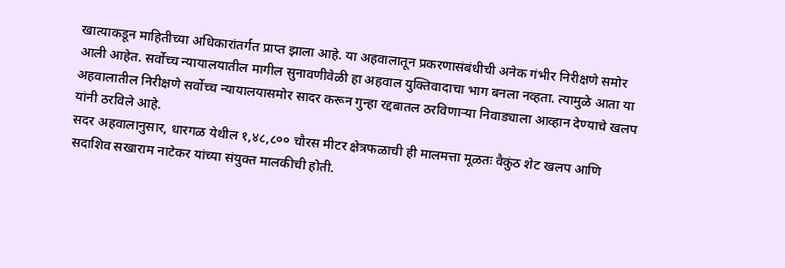खात्याकडून माहितीच्या अधिकारांतर्गत प्राप्त झाला आहे. या अहवालातून प्रकरणासंबंधीची अनेक गंभीर निरीक्षणे समोर आली आहेत. सर्वोच्च न्यायालयातील मागील सुनावणीवेळी हा अहवाल युक्तिवादाचा भाग बनला नव्हता. त्यामुळे आता या अहवालातील निरीक्षणे सर्वोच्च न्यायालयासमोर सादर करून गुन्हा रद्दबातल ठरविणाऱ्या निवाड्याला आव्हान देण्याचे खलप यांनी ठरविले आहे.
सदर अहवालानुसार, धारगळ येथील १,४८,८०० चौरस मीटर क्षेत्रफळाची ही मालमत्ता मूळतः वैकुंठ शेट खलप आणि सदाशिव सखाराम नाटेकर यांच्या संयुक्त मालकीची होती.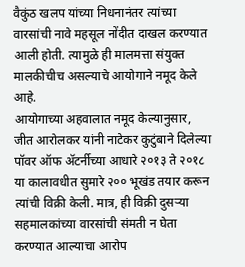वैकुंठ खलप यांच्या निधनानंतर त्यांच्या वारसांची नावे महसूल नोंदीत दाखल करण्यात आली होती. त्यामुळे ही मालमत्ता संयुक्त मालकीचीच असल्याचे आयोगाने नमूद केले आहे.
आयोगाच्या अहवालात नमूद केल्यानुसार, जीत आरोलकर यांनी नाटेकर कुटुंबाने दिलेल्या पॉवर ऑफ ॲटर्नीच्या आधारे २०१३ ते २०१८ या कालावधीत सुमारे २०० भूखंड तयार करून त्यांची विक्री केली. मात्र, ही विक्री दुसऱ्या सहमालकांच्या वारसांची संमती न घेता करण्यात आल्याचा आरोप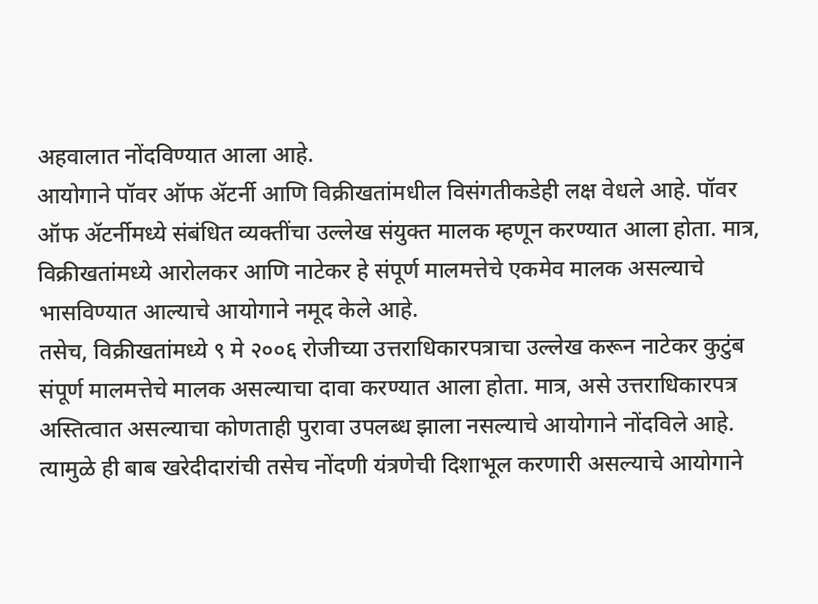अहवालात नोंदविण्यात आला आहे.
आयोगाने पॉवर ऑफ ॲटर्नी आणि विक्रीखतांमधील विसंगतीकडेही लक्ष वेधले आहे. पॉवर ऑफ ॲटर्नीमध्ये संबंधित व्यक्तींचा उल्लेख संयुक्त मालक म्हणून करण्यात आला होता. मात्र, विक्रीखतांमध्ये आरोलकर आणि नाटेकर हे संपूर्ण मालमत्तेचे एकमेव मालक असल्याचे भासविण्यात आल्याचे आयोगाने नमूद केले आहे.
तसेच, विक्रीखतांमध्ये ९ मे २००६ रोजीच्या उत्तराधिकारपत्राचा उल्लेख करून नाटेकर कुटुंब संपूर्ण मालमत्तेचे मालक असल्याचा दावा करण्यात आला होता. मात्र, असे उत्तराधिकारपत्र अस्तित्वात असल्याचा कोणताही पुरावा उपलब्ध झाला नसल्याचे आयोगाने नोंदविले आहे. त्यामुळे ही बाब खरेदीदारांची तसेच नोंदणी यंत्रणेची दिशाभूल करणारी असल्याचे आयोगाने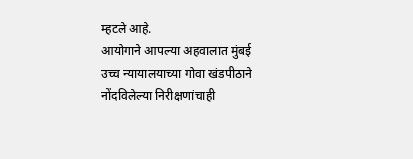म्हटले आहे.
आयोगाने आपल्या अहवालात मुंबई उच्च न्यायालयाच्या गोवा खंडपीठाने नोंदविलेल्या निरीक्षणांचाही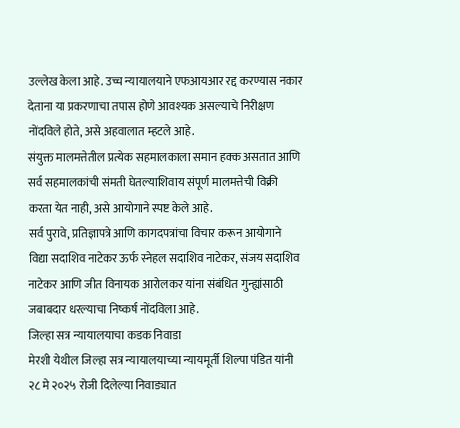उल्लेख केला आहे. उच्च न्यायालयाने एफआयआर रद्द करण्यास नकार देताना या प्रकरणाचा तपास होणे आवश्यक असल्याचे निरीक्षण नोंदविले होते, असे अहवालात म्हटले आहे.
संयुक्त मालमत्तेतील प्रत्येक सहमालकाला समान हक्क असतात आणि सर्व सहमालकांची संमती घेतल्याशिवाय संपूर्ण मालमत्तेची विक्री करता येत नाही, असे आयोगाने स्पष्ट केले आहे.
सर्व पुरावे, प्रतिज्ञापत्रे आणि कागदपत्रांचा विचार करून आयोगाने विद्या सदाशिव नाटेकर ऊर्फ स्नेहल सदाशिव नाटेकर, संजय सदाशिव नाटेकर आणि जीत विनायक आरोलकर यांना संबंधित गुन्ह्यांसाठी जबाबदार धरल्याचा निष्कर्ष नोंदविला आहे.
जिल्हा सत्र न्यायालयाचा कडक निवाडा
मेरशी येथील जिल्हा सत्र न्यायालयाच्या न्यायमूर्ती शिल्पा पंडित यांनी २८ मे २०२५ रोजी दिलेल्या निवाड्यात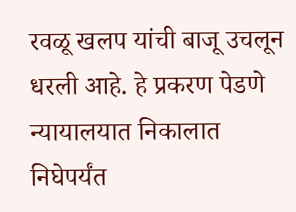रवळू खलप यांची बाजू उचलून धरली आहे. हे प्रकरण पेडणे न्यायालयात निकालात निघेपर्यंत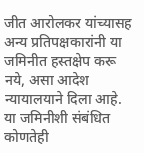जीत आरोलकर यांच्यासह अन्य प्रतिपक्षकारांनी या जमिनीत हस्तक्षेप करू नये, असा आदेश न्यायालयाने दिला आहे. या जमिनीशी संबंधित कोणतेही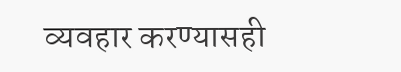व्यवहार करण्यासही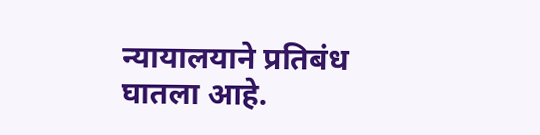न्यायालयाने प्रतिबंध घातला आहे.